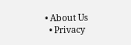• About Us
  • Privacy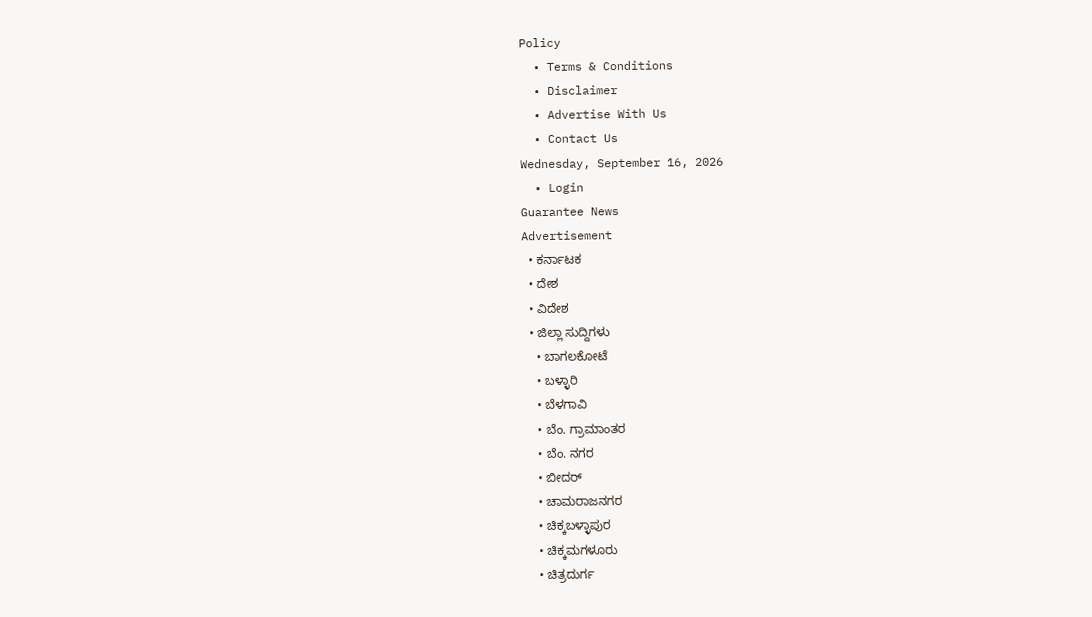Policy
  • Terms & Conditions
  • Disclaimer
  • Advertise With Us
  • Contact Us
Wednesday, September 16, 2026
  • Login
Guarantee News
Advertisement
  • ಕರ್ನಾಟಕ
  • ದೇಶ
  • ವಿದೇಶ
  • ಜಿಲ್ಲಾ ಸುದ್ದಿಗಳು
    • ಬಾಗಲಕೋಟೆ
    • ಬಳ್ಳಾರಿ
    • ಬೆಳಗಾವಿ
    • ಬೆಂ. ಗ್ರಾಮಾಂತರ
    • ಬೆಂ. ನಗರ
    • ಬೀದರ್
    • ಚಾಮರಾಜನಗರ
    • ಚಿಕ್ಕಬಳ್ಳಾಪುರ
    • ಚಿಕ್ಕಮಗಳೂರು
    • ಚಿತ್ರದುರ್ಗ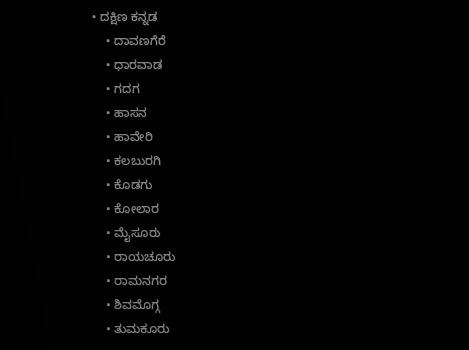• ದಕ್ಷಿಣ ಕನ್ನಡ
    • ದಾವಣಗೆರೆ
    • ಧಾರವಾಡ
    • ಗದಗ
    • ಹಾಸನ
    • ಹಾವೇರಿ
    • ಕಲಬುರಗಿ
    • ಕೊಡಗು
    • ಕೋಲಾರ
    • ಮೈಸೂರು
    • ರಾಯಚೂರು
    • ರಾಮನಗರ
    • ಶಿವಮೊಗ್ಗ
    • ತುಮಕೂರು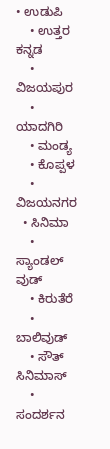• ಉಡುಪಿ
    • ಉತ್ತರ ಕನ್ನಡ
    • ವಿಜಯಪುರ
    • ಯಾದಗಿರಿ
    • ಮಂಡ್ಯ
    • ಕೊಪ್ಪಳ
    • ವಿಜಯನಗರ
  • ಸಿನಿಮಾ
    • ಸ್ಯಾಂಡಲ್ ವುಡ್
    • ಕಿರುತೆರೆ
    • ಬಾಲಿವುಡ್
    • ಸೌತ್ ಸಿನಿಮಾಸ್
    • ಸಂದರ್ಶನ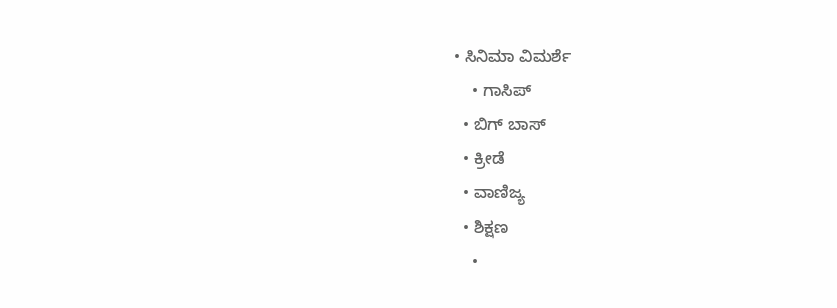• ಸಿನಿಮಾ ವಿಮರ್ಶೆ
    • ಗಾಸಿಪ್
  • ಬಿಗ್ ಬಾಸ್
  • ಕ್ರೀಡೆ
  • ವಾಣಿಜ್ಯ
  • ಶಿಕ್ಷಣ
    •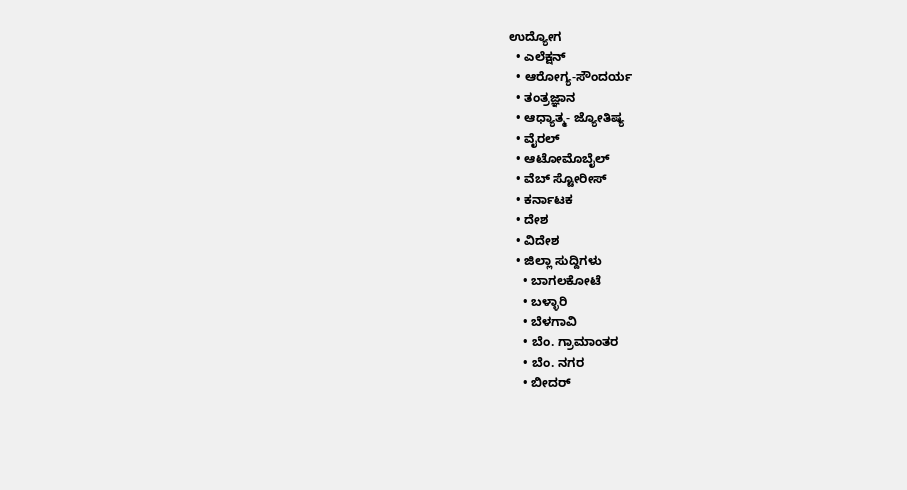ಉದ್ಯೋಗ
  • ಎಲೆಕ್ಷನ್
  • ಆರೋಗ್ಯ-ಸೌಂದರ್ಯ
  • ತಂತ್ರಜ್ಞಾನ
  • ಆಧ್ಯಾತ್ಮ- ಜ್ಯೋತಿಷ್ಯ
  • ವೈರಲ್
  • ಆಟೋಮೊಬೈಲ್
  • ವೆಬ್ ಸ್ಟೋರೀಸ್
  • ಕರ್ನಾಟಕ
  • ದೇಶ
  • ವಿದೇಶ
  • ಜಿಲ್ಲಾ ಸುದ್ದಿಗಳು
    • ಬಾಗಲಕೋಟೆ
    • ಬಳ್ಳಾರಿ
    • ಬೆಳಗಾವಿ
    • ಬೆಂ. ಗ್ರಾಮಾಂತರ
    • ಬೆಂ. ನಗರ
    • ಬೀದರ್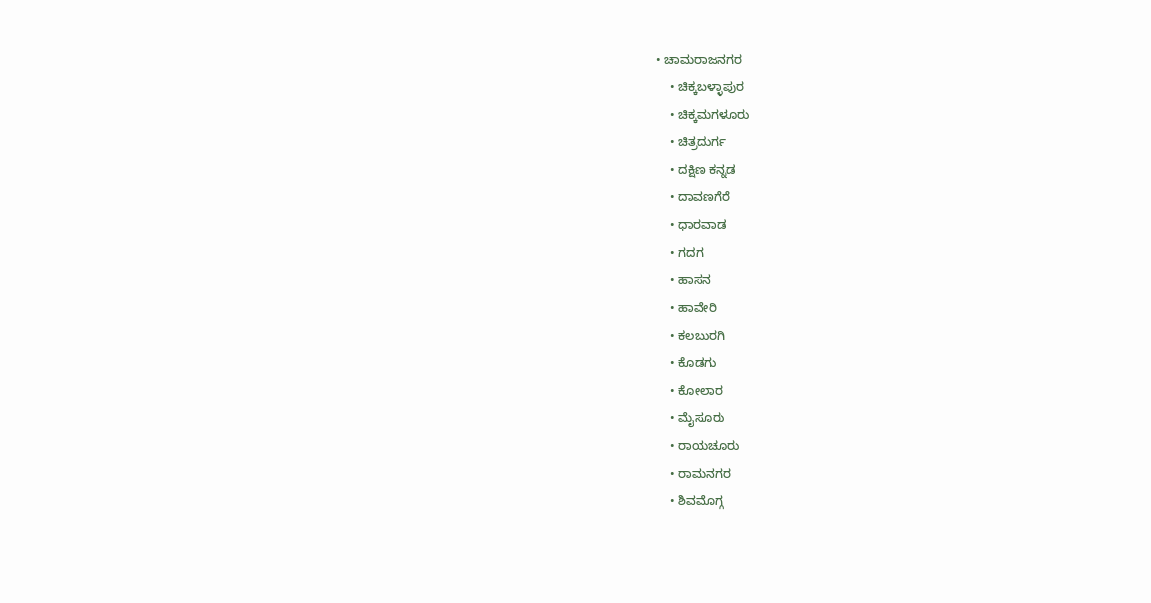• ಚಾಮರಾಜನಗರ
    • ಚಿಕ್ಕಬಳ್ಳಾಪುರ
    • ಚಿಕ್ಕಮಗಳೂರು
    • ಚಿತ್ರದುರ್ಗ
    • ದಕ್ಷಿಣ ಕನ್ನಡ
    • ದಾವಣಗೆರೆ
    • ಧಾರವಾಡ
    • ಗದಗ
    • ಹಾಸನ
    • ಹಾವೇರಿ
    • ಕಲಬುರಗಿ
    • ಕೊಡಗು
    • ಕೋಲಾರ
    • ಮೈಸೂರು
    • ರಾಯಚೂರು
    • ರಾಮನಗರ
    • ಶಿವಮೊಗ್ಗ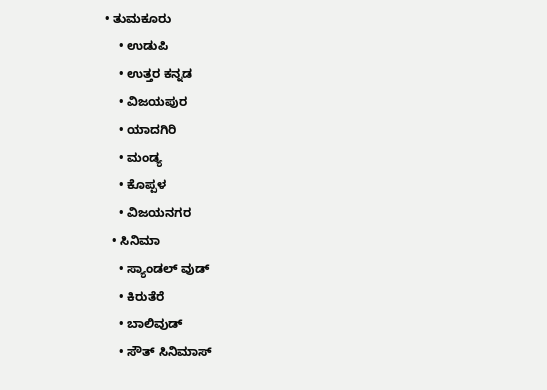• ತುಮಕೂರು
    • ಉಡುಪಿ
    • ಉತ್ತರ ಕನ್ನಡ
    • ವಿಜಯಪುರ
    • ಯಾದಗಿರಿ
    • ಮಂಡ್ಯ
    • ಕೊಪ್ಪಳ
    • ವಿಜಯನಗರ
  • ಸಿನಿಮಾ
    • ಸ್ಯಾಂಡಲ್ ವುಡ್
    • ಕಿರುತೆರೆ
    • ಬಾಲಿವುಡ್
    • ಸೌತ್ ಸಿನಿಮಾಸ್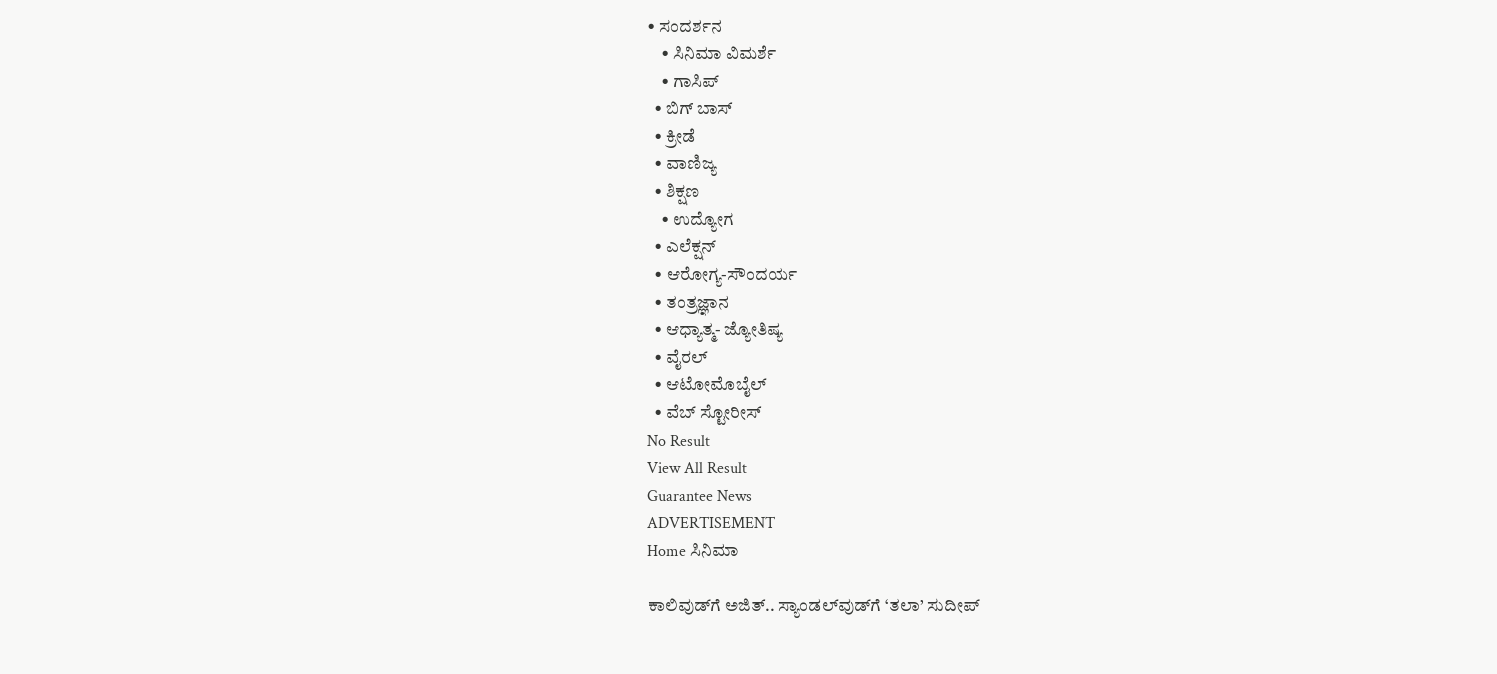• ಸಂದರ್ಶನ
    • ಸಿನಿಮಾ ವಿಮರ್ಶೆ
    • ಗಾಸಿಪ್
  • ಬಿಗ್ ಬಾಸ್
  • ಕ್ರೀಡೆ
  • ವಾಣಿಜ್ಯ
  • ಶಿಕ್ಷಣ
    • ಉದ್ಯೋಗ
  • ಎಲೆಕ್ಷನ್
  • ಆರೋಗ್ಯ-ಸೌಂದರ್ಯ
  • ತಂತ್ರಜ್ಞಾನ
  • ಆಧ್ಯಾತ್ಮ- ಜ್ಯೋತಿಷ್ಯ
  • ವೈರಲ್
  • ಆಟೋಮೊಬೈಲ್
  • ವೆಬ್ ಸ್ಟೋರೀಸ್
No Result
View All Result
Guarantee News
ADVERTISEMENT
Home ಸಿನಿಮಾ

ಕಾಲಿವುಡ್‌‌ಗೆ ಅಜಿತ್.. ಸ್ಯಾಂಡಲ್‌ವುಡ್‌ಗೆ ‘ತಲಾ’ ಸುದೀಪ್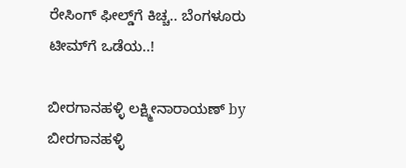ರೇಸಿಂಗ್ ಫೀಲ್ಡ್‌ಗೆ ಕಿಚ್ಚ.. ಬೆಂಗಳೂರು ಟೀಮ್‌ಗೆ ಒಡೆಯ..!

ಬೀರಗಾನಹಳ್ಳಿ ಲಕ್ಷ್ಮೀನಾರಾಯಣ್ by ಬೀರಗಾನಹಳ್ಳಿ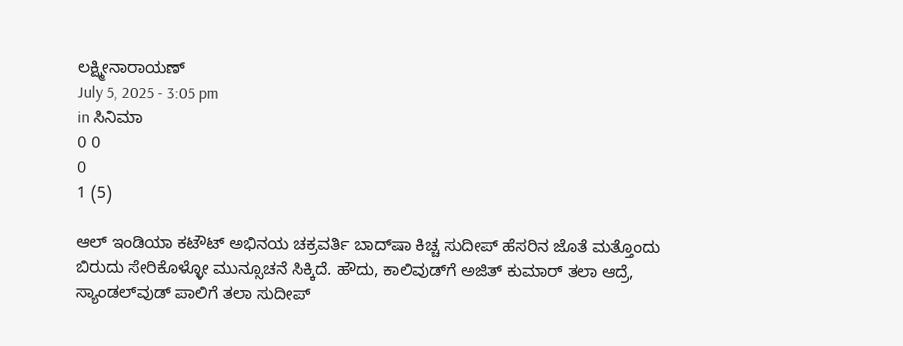ಲಕ್ಷ್ಮೀನಾರಾಯಣ್
July 5, 2025 - 3:05 pm
in ಸಿನಿಮಾ
0 0
0
1 (5)

ಆಲ್ ಇಂಡಿಯಾ ಕಟೌಟ್ ಅಭಿನಯ ಚಕ್ರವರ್ತಿ ಬಾದ್‌ಷಾ ಕಿಚ್ಚ ಸುದೀಪ್ ಹೆಸರಿನ ಜೊತೆ ಮತ್ತೊಂದು ಬಿರುದು ಸೇರಿಕೊಳ್ಳೋ ಮುನ್ಸೂಚನೆ ಸಿಕ್ಕಿದೆ. ಹೌದು, ಕಾಲಿವುಡ್‌ಗೆ ಅಜಿತ್ ಕುಮಾರ್ ತಲಾ ಆದ್ರೆ, ಸ್ಯಾಂಡಲ್‌ವುಡ್‌ ಪಾಲಿಗೆ ತಲಾ ಸುದೀಪ್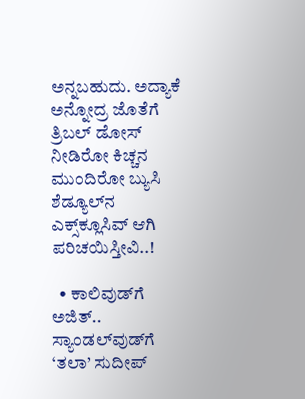ಅನ್ನಬಹುದು. ಅದ್ಯಾಕೆ ಅನ್ನೋದ್ರ ಜೊತೆಗೆ ತ್ರಿಬಲ್ ಡೋಸ್ ನೀಡಿರೋ ಕಿಚ್ಚನ ಮುಂದಿರೋ ಬ್ಯುಸಿ ಶೆಡ್ಯೂಲ್‌‌ನ ಎಕ್ಸ್‌ಕ್ಲೂಸಿವ್ ಆಗಿ ಪರಿಚಯಿಸ್ತೀವಿ..!

  • ಕಾಲಿವುಡ್‌‌ಗೆ ಅಜಿತ್.. ಸ್ಯಾಂಡಲ್‌ವುಡ್‌ಗೆ ‘ತಲಾ’ ಸುದೀಪ್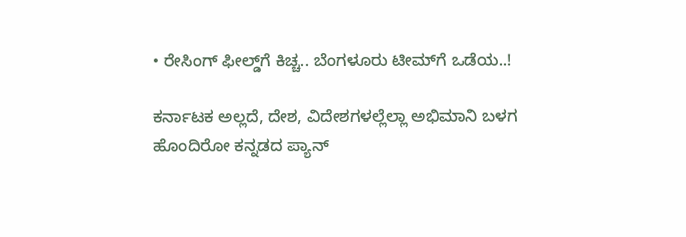• ರೇಸಿಂಗ್ ಫೀಲ್ಡ್‌ಗೆ ಕಿಚ್ಚ.. ಬೆಂಗಳೂರು ಟೀಮ್‌ಗೆ ಒಡೆಯ..!

ಕರ್ನಾಟಕ ಅಲ್ಲದೆ, ದೇಶ, ವಿದೇಶಗಳಲ್ಲೆಲ್ಲಾ ಅಭಿಮಾನಿ ಬಳಗ ಹೊಂದಿರೋ ಕನ್ನಡದ ಪ್ಯಾನ್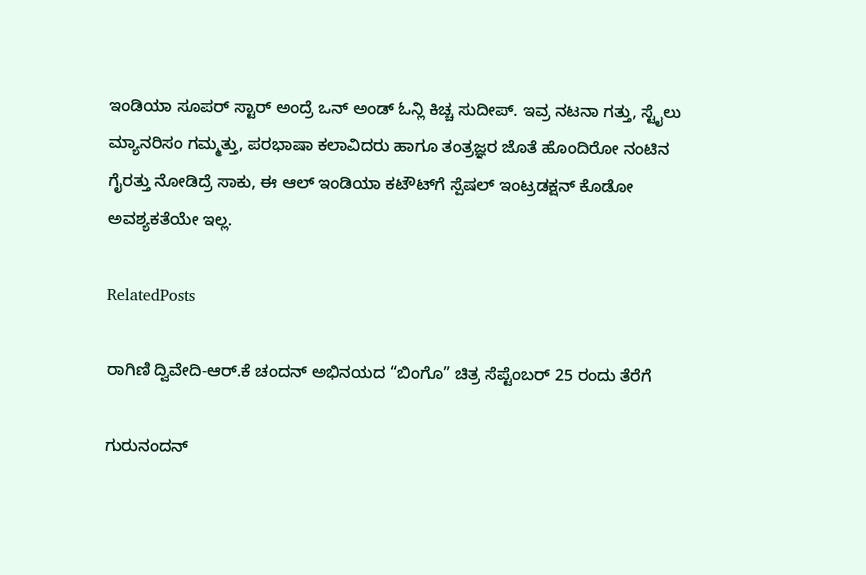ಇಂಡಿಯಾ ಸೂಪರ್ ಸ್ಟಾರ್ ಅಂದ್ರೆ ಒನ್ ಅಂಡ್ ಓನ್ಲಿ ಕಿಚ್ಚ ಸುದೀಪ್. ಇವ್ರ ನಟನಾ ಗತ್ತು, ಸ್ಟೈಲು ಮ್ಯಾನರಿಸಂ ಗಮ್ಮತ್ತು, ಪರಭಾಷಾ ಕಲಾವಿದರು ಹಾಗೂ ತಂತ್ರಜ್ಞರ ಜೊತೆ ಹೊಂದಿರೋ ನಂಟಿನ ಗೈರತ್ತು ನೋಡಿದ್ರೆ ಸಾಕು, ಈ ಆಲ್ ಇಂಡಿಯಾ ಕಟೌಟ್‌ಗೆ ಸ್ಪೆಷಲ್ ಇಂಟ್ರಡಕ್ಷನ್ ಕೊಡೋ ಅವಶ್ಯಕತೆಯೇ ಇಲ್ಲ.

RelatedPosts

ರಾಗಿಣಿ ದ್ವಿವೇದಿ-ಆರ್.ಕೆ ಚಂದನ್ ಅಭಿನಯದ “ಬಿಂಗೊ” ಚಿತ್ರ ಸೆಪ್ಟೆಂಬರ್ 25 ರಂದು ತೆರೆಗೆ

ಗುರುನಂದನ್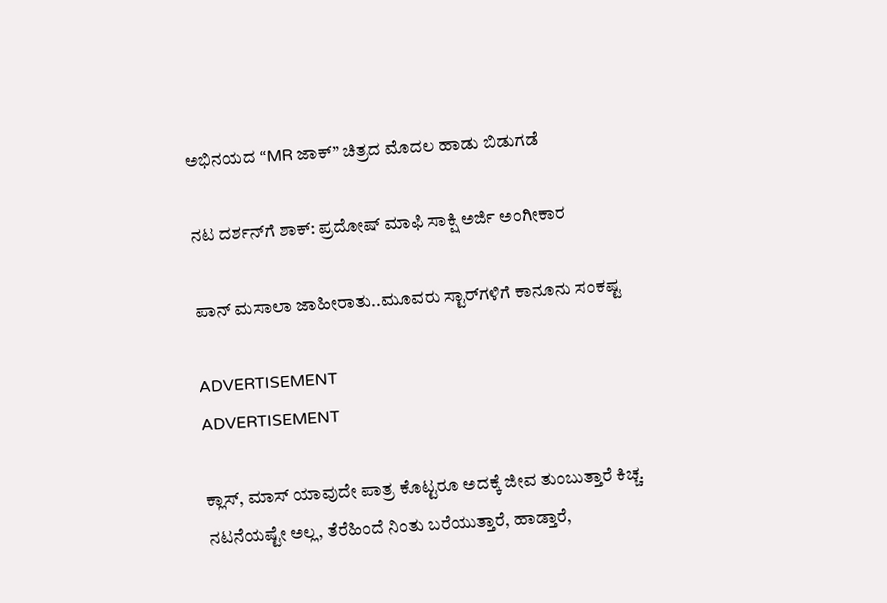ಅಭಿನಯದ “MR ಜಾಕ್” ಚಿತ್ರದ ಮೊದಲ ಹಾಡು ಬಿಡುಗಡೆ

ನಟ ದರ್ಶನ್‌ಗೆ ಶಾಕ್: ಪ್ರದೋಷ್ ಮಾಫಿ ಸಾಕ್ಷಿ ಅರ್ಜಿ ಅಂಗೀಕಾರ

ಪಾನ್ ಮಸಾಲಾ ಜಾಹೀರಾತು..ಮೂವರು ಸ್ಟಾರ್‌‌ಗಳಿಗೆ ಕಾನೂನು ಸಂಕಷ್ಟ

ADVERTISEMENT
ADVERTISEMENT

ಕ್ಲಾಸ್, ಮಾಸ್ ಯಾವುದೇ ಪಾತ್ರ ಕೊಟ್ಟರೂ ಅದಕ್ಕೆ ಜೀವ ತುಂಬುತ್ತಾರೆ ಕಿಚ್ಚ. ನಟನೆಯಷ್ಟೇ ಅಲ್ಲ, ತೆರೆಹಿಂದೆ ನಿಂತು ಬರೆಯುತ್ತಾರೆ, ಹಾಡ್ತಾರೆ,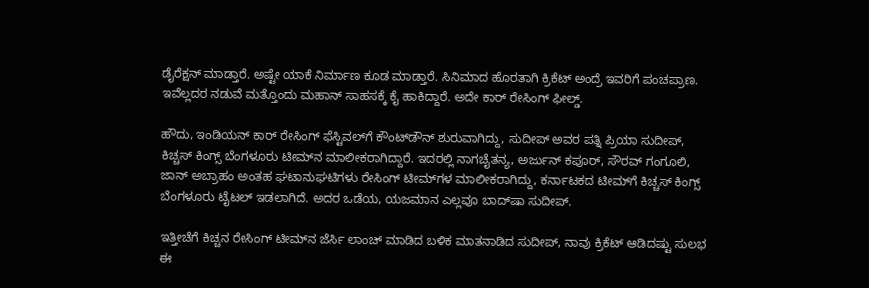ಡೈರೆಕ್ಷನ್ ಮಾಡ್ತಾರೆ. ಅಷ್ಟೇ ಯಾಕೆ ನಿರ್ಮಾಣ ಕೂಡ ಮಾಡ್ತಾರೆ. ಸಿನಿಮಾದ ಹೊರತಾಗಿ ಕ್ರಿಕೆಟ್ ಅಂದ್ರೆ ಇವರಿಗೆ ಪಂಚಪ್ರಾಣ. ಇವೆಲ್ಲದರ ನಡುವೆ ಮತ್ತೊಂದು ಮಹಾನ್ ಸಾಹಸಕ್ಕೆ ಕೈ ಹಾಕಿದ್ದಾರೆ. ಅದೇ ಕಾರ್ ರೇಸಿಂಗ್ ಫೀಲ್ಡ್.

ಹೌದು, ಇಂಡಿಯನ್ ಕಾರ್ ರೇಸಿಂಗ್‌ ಫೆಸ್ಟಿವಲ್‌‌ಗೆ ಕೌಂಟ್‌ಡೌನ್ ಶುರುವಾಗಿದ್ದು, ಸುದೀಪ್ ಅವರ ಪತ್ನಿ ಪ್ರಿಯಾ ಸುದೀಪ್, ಕಿಚ್ಚಸ್ ಕಿಂಗ್ಸ್ ಬೆಂಗಳೂರು ಟೀಮ್‌ನ ಮಾಲೀಕರಾಗಿದ್ದಾರೆ. ಇದರಲ್ಲಿ ನಾಗಚೈತನ್ಯ, ಅರ್ಜುನ್ ಕಪೂರ್, ಸೌರವ್ ಗಂಗೂಲಿ, ಜಾನ್ ಅಬ್ರಾಹಂ ಅಂತಹ ಘಟಾನುಘಟಿಗಳು ರೇಸಿಂಗ್ ಟೀಮ್‌ಗಳ ಮಾಲೀಕರಾಗಿದ್ದು, ಕರ್ನಾಟಕದ ಟೀಮ್‌ಗೆ ಕಿಚ್ಚಸ್ ಕಿಂಗ್ಸ್ ಬೆಂಗಳೂರು ಟೈಟಲ್ ಇಡಲಾಗಿದೆ. ಅದರ ಒಡೆಯ, ಯಜಮಾನ ಎಲ್ಲವೂ ಬಾದ್‌ಷಾ ಸುದೀಪ್.

ಇತ್ತೀಚೆಗೆ ಕಿಚ್ಚನ ರೇಸಿಂಗ್ ಟೀಮ್‌ನ ಜೆರ್ಸಿ ಲಾಂಚ್ ಮಾಡಿದ ಬಳಿಕ ಮಾತನಾಡಿದ ಸುದೀಪ್, ನಾವು ಕ್ರಿಕೆಟ್ ಆಡಿದಷ್ಟು ಸುಲಭ ಈ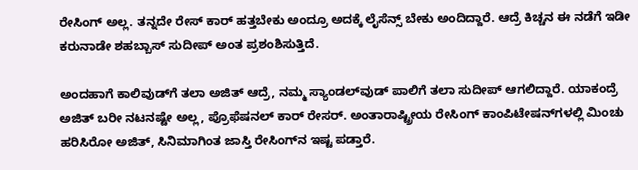ರೇಸಿಂಗ್ ಅಲ್ಲ. ತನ್ನದೇ ರೇಸ್ ಕಾರ್ ಹತ್ತಬೇಕು ಅಂದ್ರೂ ಅದಕ್ಕೆ ಲೈಸೆನ್ಸ್ ಬೇಕು ಅಂದಿದ್ದಾರೆ. ಆದ್ರೆ ಕಿಚ್ಚನ ಈ ನಡೆಗೆ ಇಡೀ ಕರುನಾಡೇ ಶಹಬ್ಬಾಸ್ ಸುದೀಪ್ ಅಂತ ಪ್ರಶಂಶಿಸುತ್ತಿದೆ.

ಅಂದಹಾಗೆ ಕಾಲಿವುಡ್‌ಗೆ ತಲಾ ಅಜಿತ್ ಆದ್ರೆ, ನಮ್ಮ ಸ್ಯಾಂಡಲ್‌ವುಡ್ ಪಾಲಿಗೆ ತಲಾ ಸುದೀಪ್ ಆಗಲಿದ್ದಾರೆ. ಯಾಕಂದ್ರೆ ಅಜಿತ್ ಬರೀ ನಟನಷ್ಟೇ ಅಲ್ಲ, ಪ್ರೊಫೆಷನಲ್ ಕಾರ್ ರೇಸರ್. ಅಂತಾರಾಷ್ಟ್ರೀಯ ರೇಸಿಂಗ್ ಕಾಂಪಿಟೇಷನ್‌‌ಗಳಲ್ಲಿ ಮಿಂಚು ಹರಿಸಿರೋ ಅಜಿತ್, ಸಿನಿಮಾಗಿಂತ ಜಾಸ್ತಿ ರೇಸಿಂಗ್‌ನ ಇಷ್ಟ ಪಡ್ತಾರೆ.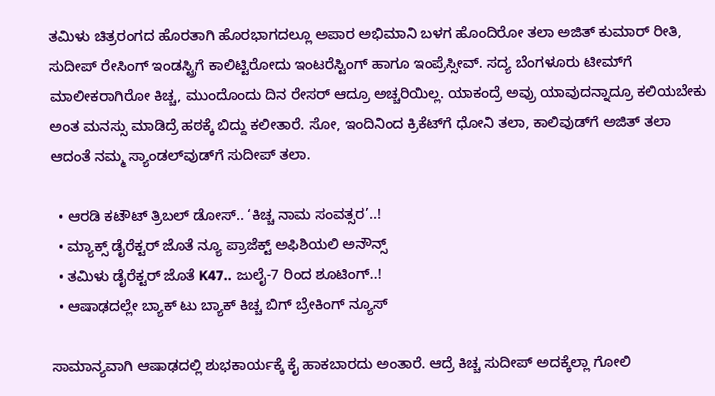ತಮಿಳು ಚಿತ್ರರಂಗದ ಹೊರತಾಗಿ ಹೊರಭಾಗದಲ್ಲೂ ಅಪಾರ ಅಭಿಮಾನಿ ಬಳಗ ಹೊಂದಿರೋ ತಲಾ ಅಜಿತ್ ಕುಮಾರ್ ರೀತಿ, ಸುದೀಪ್ ರೇಸಿಂಗ್ ಇಂಡಸ್ಟ್ರಿಗೆ ಕಾಲಿಟ್ಟಿರೋದು ಇಂಟರೆಸ್ಟಿಂಗ್ ಹಾಗೂ ಇಂಪ್ರೆಸ್ಸೀವ್. ಸದ್ಯ ಬೆಂಗಳೂರು ಟೀಮ್‌ಗೆ ಮಾಲೀಕರಾಗಿರೋ ಕಿಚ್ಚ, ಮುಂದೊಂದು ದಿನ ರೇಸರ್ ಆದ್ರೂ ಅಚ್ಚರಿಯಿಲ್ಲ. ಯಾಕಂದ್ರೆ ಅವ್ರು ಯಾವುದನ್ನಾದ್ರೂ ಕಲಿಯಬೇಕು ಅಂತ ಮನಸ್ಸು ಮಾಡಿದ್ರೆ ಹಠಕ್ಕೆ ಬಿದ್ದು ಕಲೀತಾರೆ. ಸೋ, ಇಂದಿನಿಂದ ಕ್ರಿಕೆಟ್‌ಗೆ ಧೋನಿ ತಲಾ, ಕಾಲಿವುಡ್‌ಗೆ ಅಜಿತ್ ತಲಾ ಆದಂತೆ ನಮ್ಮ ಸ್ಯಾಂಡಲ್‌ವುಡ್‌ಗೆ ಸುದೀಪ್ ತಲಾ.

  • ಆರಡಿ ಕಟೌಟ್ ತ್ರಿಬಲ್ ಡೋಸ್.. ‘ಕಿಚ್ಚ ನಾಮ ಸಂವತ್ಸರ’..!
  • ಮ್ಯಾಕ್ಸ್ ಡೈರೆಕ್ಟರ್ ಜೊತೆ ನ್ಯೂ ಪ್ರಾಜೆಕ್ಟ್ ಅಫಿಶಿಯಲಿ ಅನೌನ್ಸ್
  • ತಮಿಳು ಡೈರೆಕ್ಟರ್ ಜೊತೆ K47.. ಜುಲೈ-7 ರಿಂದ ಶೂಟಿಂಗ್..!
  • ಆಷಾಢದಲ್ಲೇ ಬ್ಯಾಕ್ ಟು ಬ್ಯಾಕ್ ಕಿಚ್ಚ ಬಿಗ್ ಬ್ರೇಕಿಂಗ್ ನ್ಯೂಸ್

ಸಾಮಾನ್ಯವಾಗಿ ಆಷಾಢದಲ್ಲಿ ಶುಭಕಾರ್ಯಕ್ಕೆ ಕೈ ಹಾಕಬಾರದು ಅಂತಾರೆ. ಆದ್ರೆ ಕಿಚ್ಚ ಸುದೀಪ್ ಅದಕ್ಕೆಲ್ಲಾ ಗೋಲಿ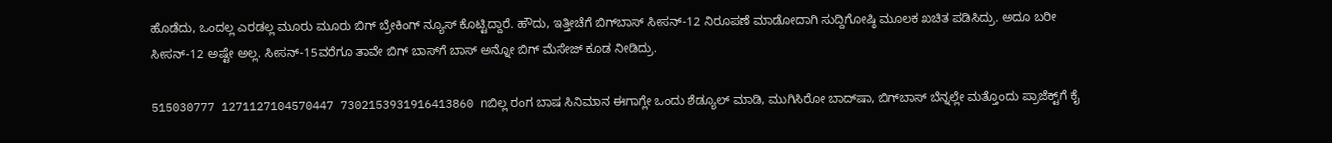ಹೊಡೆದು, ಒಂದಲ್ಲ ಎರಡಲ್ಲ ಮೂರು ಮೂರು ಬಿಗ್ ಬ್ರೇಕಿಂಗ್ ನ್ಯೂಸ್ ಕೊಟ್ಟಿದ್ದಾರೆ. ಹೌದು, ಇತ್ತೀಚೆಗೆ ಬಿಗ್‌ಬಾಸ್ ಸೀಸನ್-12 ನಿರೂಪಣೆ ಮಾಡೋದಾಗಿ ಸುದ್ದಿಗೋಷ್ಠಿ ಮೂಲಕ ಖಚಿತ ಪಡಿಸಿದ್ರು. ಅದೂ ಬರೀ ಸೀಸನ್-12 ಅಷ್ಟೇ ಅಲ್ಲ. ಸೀಸನ್-15ವರೆಗೂ ತಾವೇ ಬಿಗ್ ಬಾಸ್‌ಗೆ ಬಾಸ್ ಅನ್ನೋ ಬಿಗ್ ಮೆಸೇಜ್ ಕೂಡ ನೀಡಿದ್ರು.

515030777 1271127104570447 7302153931916413860 nಬಿಲ್ಲ ರಂಗ ಬಾಷ ಸಿನಿಮಾನ ಈಗಾಗ್ಲೇ ಒಂದು ಶೆಡ್ಯೂಲ್ ಮಾಡಿ, ಮುಗಿಸಿರೋ ಬಾದ್‌ಷಾ, ಬಿಗ್‌ಬಾಸ್ ಬೆನ್ನಲ್ಲೇ ಮತ್ತೊಂದು ಪ್ರಾಜೆಕ್ಟ್‌‌‌ಗೆ ಕೈ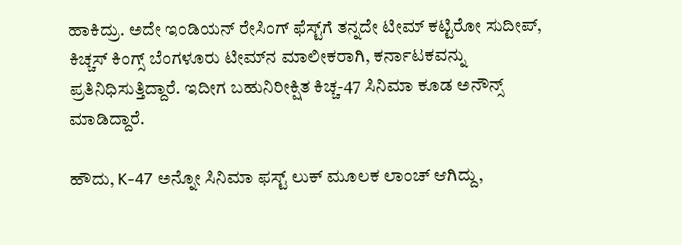ಹಾಕಿದ್ರು. ಅದೇ ಇಂಡಿಯನ್ ರೇಸಿಂಗ್ ಫೆಸ್ಟ್‌‌ಗೆ ತನ್ನದೇ ಟೀಮ್‌‌ ಕಟ್ಟಿರೋ ಸುದೀಪ್, ಕಿಚ್ಚಸ್ ಕಿಂಗ್ಸ್ ಬೆಂಗಳೂರು ಟೀಮ್‌ನ ಮಾಲೀಕರಾಗಿ, ಕರ್ನಾಟಕವನ್ನು ಪ್ರತಿನಿಧಿಸುತ್ತಿದ್ದಾರೆ. ಇದೀಗ ಬಹುನಿರೀಕ್ಷಿತ ಕಿಚ್ಚ-47 ಸಿನಿಮಾ ಕೂಡ ಅನೌನ್ಸ್ ಮಾಡಿದ್ದಾರೆ.

ಹೌದು, K-47 ಅನ್ನೋ ಸಿನಿಮಾ ಫಸ್ಟ್ ಲುಕ್ ಮೂಲಕ ಲಾಂಚ್ ಆಗಿದ್ದು,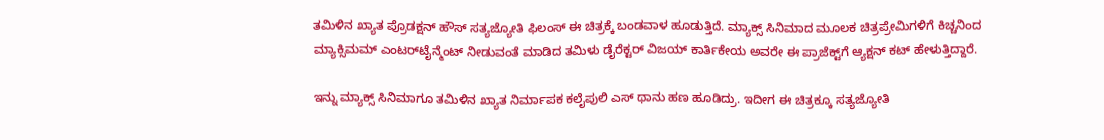ತಮಿಳಿನ ಖ್ಯಾತ ಪ್ರೊಡಕ್ಷನ್ ಹೌಸ್ ಸತ್ಯಜ್ಯೋತಿ ಫಿಲಂಸ್ ಈ ಚಿತ್ರಕ್ಕೆ ಬಂಡವಾಳ ಹೂಡುತ್ತಿದೆ. ಮ್ಯಾಕ್ಸ್ ಸಿನಿಮಾದ ಮೂಲಕ ಚಿತ್ರಪ್ರೇಮಿಗಳಿಗೆ ಕಿಚ್ಚನಿಂದ ಮ್ಯಾಕ್ಸಿಮಮ್ ಎಂಟರ್‌ಟೈನ್ಮೆಂಟ್ ನೀಡುವಂತೆ ಮಾಡಿದ ತಮಿಳು ಡೈರೆಕ್ಟರ್ ವಿಜಯ್‌‌ ಕಾರ್ತಿಕೇಯ ಅವರೇ ಈ ಪ್ರಾಜೆಕ್ಟ್‌ಗೆ ಆ್ಯಕ್ಷನ್ ಕಟ್ ಹೇಳುತ್ತಿದ್ದಾರೆ.

ಇನ್ನು ಮ್ಯಾಕ್ಸ್ ಸಿನಿಮಾಗೂ ತಮಿಳಿನ ಖ್ಯಾತ ನಿರ್ಮಾಪಕ ಕಲೈಪುಲಿ ಎಸ್ ಥಾನು ಹಣ ಹೂಡಿದ್ರು. ಇದೀಗ ಈ ಚಿತ್ರಕ್ಕೂ ಸತ್ಯಜ್ಯೋತಿ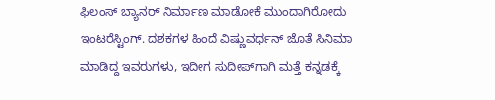ಫಿಲಂಸ್ ಬ್ಯಾನರ್‌ ನಿರ್ಮಾಣ ಮಾಡೋಕೆ ಮುಂದಾಗಿರೋದು ಇಂಟರೆಸ್ಟಿಂಗ್. ದಶಕಗಳ ಹಿಂದೆ ವಿಷ್ಣುವರ್ಧನ್ ಜೊತೆ ಸಿನಿಮಾ ಮಾಡಿದ್ದ ಇವರುಗಳು, ಇದೀಗ ಸುದೀಪ್‌ಗಾಗಿ ಮತ್ತೆ ಕನ್ನಡಕ್ಕೆ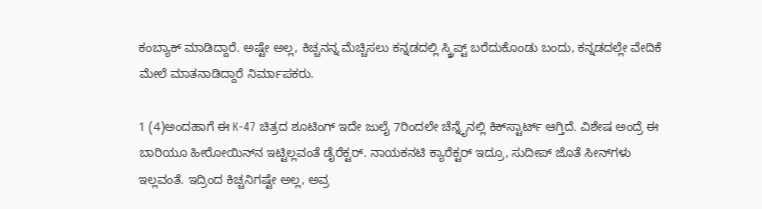ಕಂಬ್ಯಾಕ್ ಮಾಡಿದ್ದಾರೆ. ಅಷ್ಟೇ ಅಲ್ಲ, ಕಿಚ್ಚನನ್ನ ಮೆಚ್ಚಿಸಲು ಕನ್ನಡದಲ್ಲಿ ಸ್ಕ್ರಿಪ್ಟ್ ಬರೆದುಕೊಂಡು ಬಂದು, ಕನ್ನಡದಲ್ಲೇ ವೇದಿಕೆ ಮೇಲೆ ಮಾತನಾಡಿದ್ದಾರೆ ನಿರ್ಮಾಪಕರು.

1 (4)ಅಂದಹಾಗೆ ಈ K-47 ಚಿತ್ರದ ಶೂಟಿಂಗ್ ಇದೇ ಜುಲೈ 7ರಿಂದಲೇ ಚೆನ್ನೈನಲ್ಲಿ ಕಿಕ್‌ಸ್ಟಾರ್ಟ್‌ ಆಗ್ತಿದೆ. ವಿಶೇಷ ಅಂದ್ರೆ ಈ ಬಾರಿಯೂ ಹೀರೋಯಿನ್‌ನ ಇಟ್ಟಿಲ್ಲವಂತೆ ಡೈರೆಕ್ಟರ್. ನಾಯಕನಟಿ ಕ್ಯಾರೆಕ್ಟರ್ ಇದ್ರೂ, ಸುದೀಪ್ ಜೊತೆ ಸೀನ್‌ಗಳು ಇಲ್ಲವಂತೆ. ಇದ್ರಿಂದ ಕಿಚ್ಚನಿಗಷ್ಟೇ ಅಲ್ಲ, ಅವ್ರ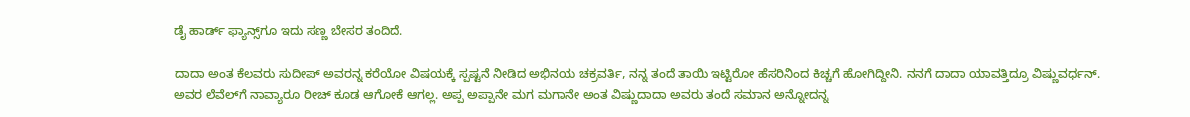ಡೈ ಹಾರ್ಡ್‌ ಫ್ಯಾನ್ಸ್‌ಗೂ ಇದು ಸಣ್ಣ ಬೇಸರ ತಂದಿದೆ.

ದಾದಾ ಅಂತ ಕೆಲವರು ಸುದೀಪ್ ಅವರನ್ನ ಕರೆಯೋ ವಿಷಯಕ್ಕೆ ಸ್ಪಷ್ಟನೆ ನೀಡಿದ ಅಭಿನಯ ಚಕ್ರವರ್ತಿ, ನನ್ನ ತಂದೆ ತಾಯಿ ಇಟ್ಟಿರೋ ಹೆಸರಿನಿಂದ ಕಿಚ್ಚಗೆ ಹೋಗಿದ್ದೀನಿ. ನನಗೆ ದಾದಾ ಯಾವತ್ತಿದ್ರೂ ವಿಷ್ಣುವರ್ಧನ್. ಅವರ ಲೆವೆಲ್‌ಗೆ ನಾವ್ಯಾರೂ ರೀಚ್ ಕೂಡ ಆಗೋಕೆ ಆಗಲ್ಲ. ಅಪ್ಪ ಅಪ್ಪಾನೇ ಮಗ ಮಗಾನೇ ಅಂತ ವಿಷ್ಣುದಾದಾ ಅವರು ತಂದೆ ಸಮಾನ ಅನ್ನೋದನ್ನ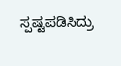ಸ್ಪಷ್ಟಪಡಿಸಿದ್ರು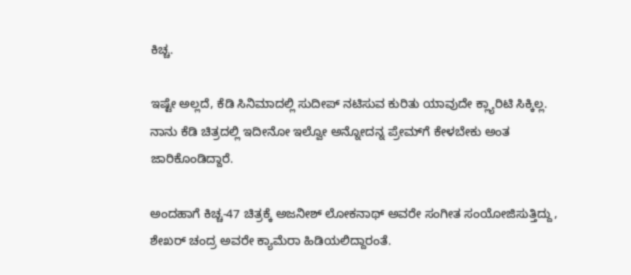ಕಿಚ್ಚ.

ಇಷ್ಟೇ ಅಲ್ಲದೆ, ಕೆಡಿ ಸಿನಿಮಾದಲ್ಲಿ ಸುದೀಪ್ ನಟಿಸುವ ಕುರಿತು ಯಾವುದೇ ಕ್ಲ್ಯಾರಿಟಿ ಸಿಕ್ಕಿಲ್ಲ. ನಾನು ಕೆಡಿ ಚಿತ್ರದಲ್ಲಿ ಇದೀನೋ ಇಲ್ವೋ ಅನ್ನೋದನ್ನ ಪ್ರೇಮ್‌ಗೆ ಕೇಳಬೇಕು ಅಂತ ಜಾರಿಕೊಂಡಿದ್ದಾರೆ.

ಅಂದಹಾಗೆ ಕಿಚ್ಚ-47 ಚಿತ್ರಕ್ಕೆ ಅಜನೀಶ್ ಲೋಕನಾಥ್ ಅವರೇ ಸಂಗೀತ ಸಂಯೋಜಿಸುತ್ತಿದ್ದು, ಶೇಖರ್ ಚಂದ್ರ ಅವರೇ ಕ್ಯಾಮೆರಾ ಹಿಡಿಯಲಿದ್ದಾರಂತೆ.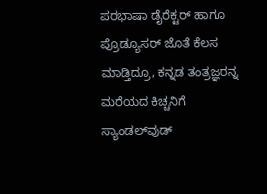ಪರಭಾಷಾ ಡೈರೆಕ್ಟರ್ ಹಾಗೂ ಪ್ರೊಡ್ಯೂಸರ್ ಜೊತೆ ಕೆಲಸ ಮಾಡ್ತಿದ್ರೂ, ಕನ್ನಡ ತಂತ್ರಜ್ಞರನ್ನ ಮರೆಯದ ಕಿಚ್ಚನಿಗೆ ಸ್ಯಾಂಡಲ್‌ವುಡ್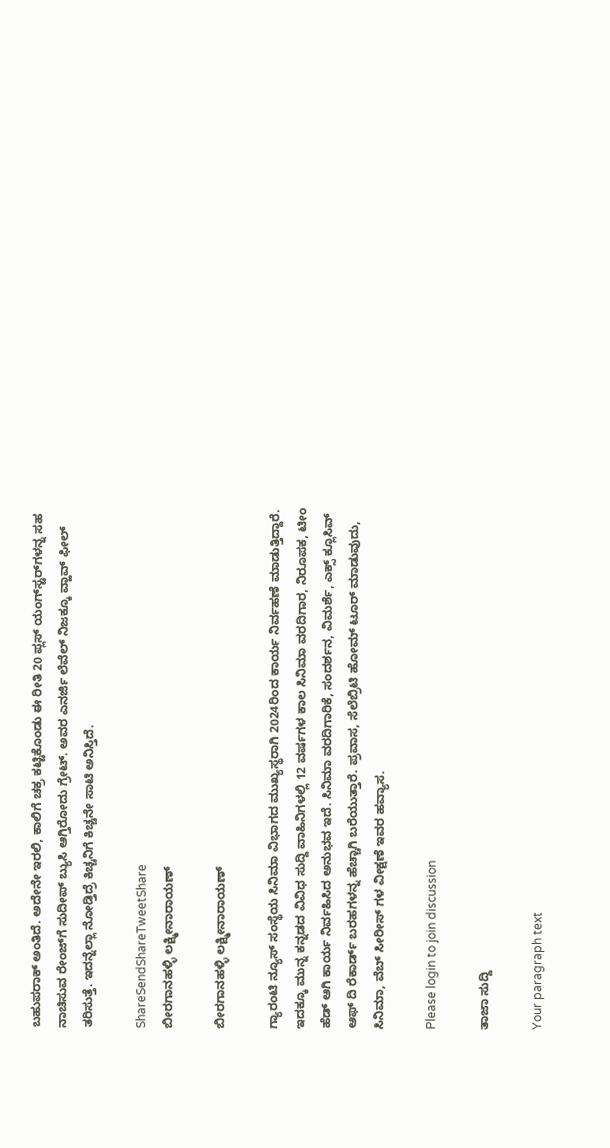ಬಹುಪರಾಕ್ ಅಂತಿದೆ. ಅದೇನೇ ಇರಲಿ, ಕಾಲಿಗೆ ಚಕ್ರ ಕಟ್ಟಿಕೊಂಡು ಈ ರೀತಿ 20 ಪ್ಲಸ್ ಯಂಗ್‌ಸ್ಟರ್‌‌ಗಳನ್ನ ಸಹ ನಾಚಿಸುವ ರೇಂಜ್‌ಗೆ ಸುದೀಪ್ ಬ್ಯುಸಿ ಆಗ್ತಿರೋದು ಗ್ರೇಟ್. ಅವರ ಎನರ್ಜಿ ಲೆವೆಲ್ ನಿಜಕ್ಕೂ ವ್ಹಾವ್ ಫೀಲ್ ತರಿಸುತ್ತೆ. ಇದನ್ನೆಲ್ಲಾ ನೋಡ್ತಿದ್ರೆ ಕಿಚ್ಚನಿಗೆ ಕಿಚ್ಚನೇ ಸಾಟಿ ಅನಿಸ್ತಿದೆ.

ShareSendShareTweetShare
ಬೀರಗಾನಹಳ್ಳಿ ಲಕ್ಷ್ಮೀನಾರಾಯಣ್

ಬೀರಗಾನಹಳ್ಳಿ ಲಕ್ಷ್ಮೀನಾರಾಯಣ್

ಗ್ಯಾರಂಟಿ ನ್ಯೂಸ್ ಸಂಸ್ಥೆಯ ಸಿನಿಮಾ ವಿಭಾಗದ ಮುಖ್ಯಸ್ಥರಾಗಿ 2024ರಿಂದ ಕಾರ್ಯ ನಿರ್ವಹಣೆ ಮಾಡುತ್ತಿದ್ದಾರೆ. ಇದಕ್ಕೂ ಮುನ್ನ ಕನ್ನಡದ ವಿವಿಧ ಸುದ್ದಿ ವಾಹಿನಿಗಳಲ್ಲಿ 12 ವರ್ಷಗಳ ಕಾಲ ಸಿನಿಮಾ ವರದಿಗಾರ, ನಿರೂಪಕ, ಟೀಂ ಹೆಡ್ ಆಗಿ ಕಾರ್ಯ ನಿರ್ವಹಿಸಿದ ಅನುಭವ ಇದೆ. ಸಿನಿಮಾ ವರದಿಗಾರಿಕೆ, ಸಂದರ್ಶನ, ವಿಮರ್ಶೆ, ಎಕ್ಸ್ ಕ್ಲೂಸಿವ್ ಆಫ್ ದಿ ರೆಕಾರ್ಡ್ ಬರಹಗಳನ್ನ ಹೆಚ್ಚಾಗಿ ಬರೆಯುತ್ತಾರೆ. ಪ್ರವಾಸ, ಸೆಲೆಬ್ರಿಟಿ ಹೋಮ್ ಟೂರ್ ಮಾಡುವುದು, ಸಿನಿಮಾ, ವೆಬ್ ಸೀರೀಸ್ ಗಳ ವೀಕ್ಷಣೆ ಇವರ ಹವ್ಯಾಸ.

Please login to join discussion

ತಾಜಾ ಸುದ್ದಿ

Your paragraph text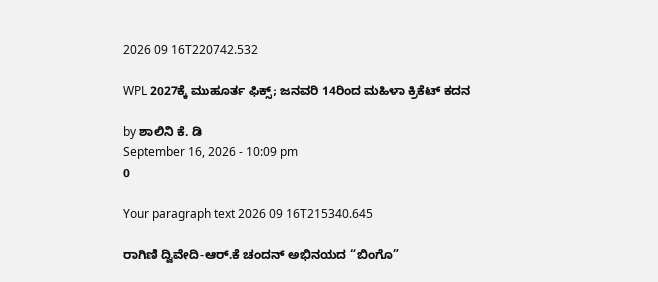2026 09 16T220742.532

WPL 2027ಕ್ಕೆ ಮುಹೂರ್ತ ಫಿಕ್ಸ್; ಜನವರಿ 14ರಿಂದ ಮಹಿಳಾ ಕ್ರಿಕೆಟ್ ಕದನ

by ಶಾಲಿನಿ ಕೆ. ಡಿ
September 16, 2026 - 10:09 pm
0

Your paragraph text 2026 09 16T215340.645

ರಾಗಿಣಿ ದ್ವಿವೇದಿ-ಆರ್.ಕೆ ಚಂದನ್ ಅಭಿನಯದ “ಬಿಂಗೊ”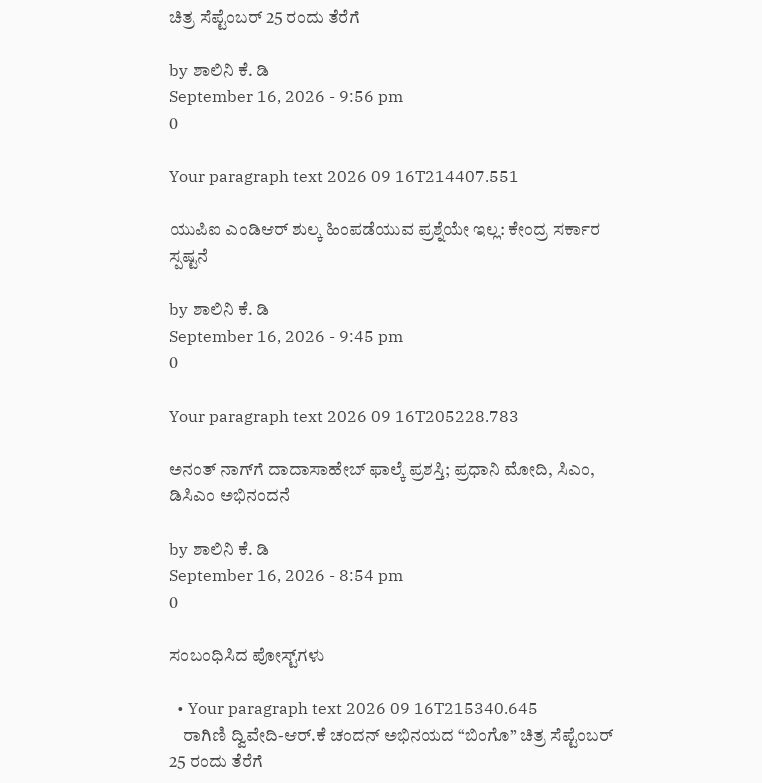ಚಿತ್ರ ಸೆಪ್ಟೆಂಬರ್ 25 ರಂದು ತೆರೆಗೆ

by ಶಾಲಿನಿ ಕೆ. ಡಿ
September 16, 2026 - 9:56 pm
0

Your paragraph text 2026 09 16T214407.551

ಯುಪಿಐ ಎಂಡಿಆರ್ ಶುಲ್ಕ ಹಿಂಪಡೆಯುವ ಪ್ರಶ್ನೆಯೇ ಇಲ್ಲ: ಕೇಂದ್ರ ಸರ್ಕಾರ ಸ್ಪಷ್ಟನೆ

by ಶಾಲಿನಿ ಕೆ. ಡಿ
September 16, 2026 - 9:45 pm
0

Your paragraph text 2026 09 16T205228.783

ಅನಂತ್ ನಾಗ್‌ಗೆ ದಾದಾಸಾಹೇಬ್ ಫಾಲ್ಕೆ ಪ್ರಶಸ್ತಿ; ಪ್ರಧಾನಿ ಮೋದಿ, ಸಿಎಂ, ಡಿಸಿಎಂ ಅಭಿನಂದನೆ

by ಶಾಲಿನಿ ಕೆ. ಡಿ
September 16, 2026 - 8:54 pm
0

ಸಂಬಂಧಿಸಿದ ಪೋಸ್ಟ್‌ಗಳು

  • Your paragraph text 2026 09 16T215340.645
    ರಾಗಿಣಿ ದ್ವಿವೇದಿ-ಆರ್.ಕೆ ಚಂದನ್ ಅಭಿನಯದ “ಬಿಂಗೊ” ಚಿತ್ರ ಸೆಪ್ಟೆಂಬರ್ 25 ರಂದು ತೆರೆಗೆ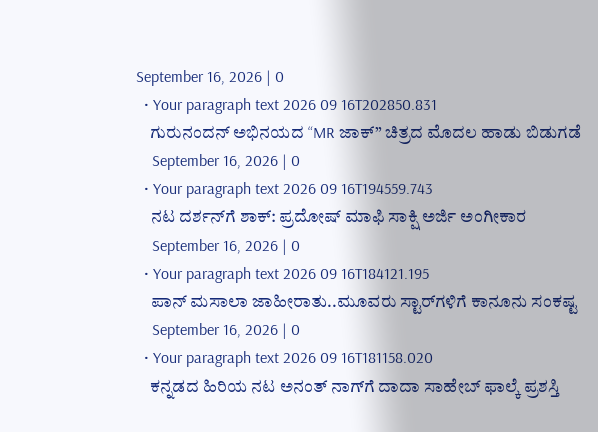September 16, 2026 | 0
  • Your paragraph text 2026 09 16T202850.831
    ಗುರುನಂದನ್ ಅಭಿನಯದ “MR ಜಾಕ್” ಚಿತ್ರದ ಮೊದಲ ಹಾಡು ಬಿಡುಗಡೆ
    September 16, 2026 | 0
  • Your paragraph text 2026 09 16T194559.743
    ನಟ ದರ್ಶನ್‌ಗೆ ಶಾಕ್: ಪ್ರದೋಷ್ ಮಾಫಿ ಸಾಕ್ಷಿ ಅರ್ಜಿ ಅಂಗೀಕಾರ
    September 16, 2026 | 0
  • Your paragraph text 2026 09 16T184121.195
    ಪಾನ್ ಮಸಾಲಾ ಜಾಹೀರಾತು..ಮೂವರು ಸ್ಟಾರ್‌‌ಗಳಿಗೆ ಕಾನೂನು ಸಂಕಷ್ಟ
    September 16, 2026 | 0
  • Your paragraph text 2026 09 16T181158.020
    ಕನ್ನಡದ ಹಿರಿಯ ನಟ ಅನಂತ್ ನಾಗ್‌‌ಗೆ ದಾದಾ ಸಾಹೇಬ್‌ ಫಾಲ್ಕೆ ಪ್ರಶಸ್ತಿ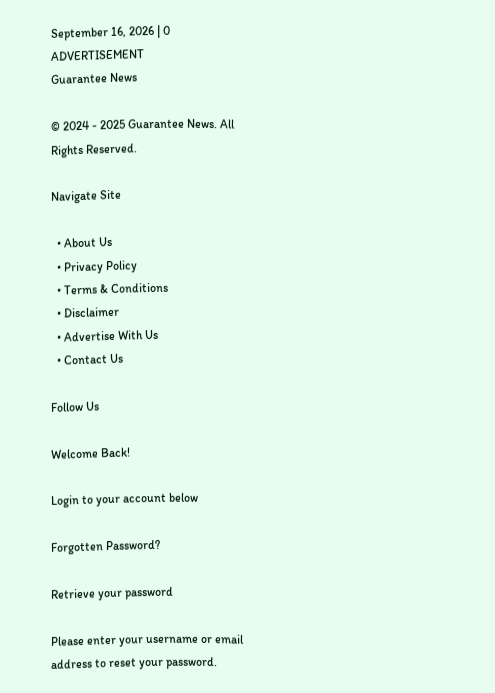September 16, 2026 | 0
ADVERTISEMENT
Guarantee News

© 2024 - 2025 Guarantee News. All Rights Reserved.

Navigate Site

  • About Us
  • Privacy Policy
  • Terms & Conditions
  • Disclaimer
  • Advertise With Us
  • Contact Us

Follow Us

Welcome Back!

Login to your account below

Forgotten Password?

Retrieve your password

Please enter your username or email address to reset your password.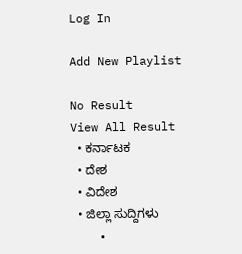Log In

Add New Playlist

No Result
View All Result
  • ಕರ್ನಾಟಕ
  • ದೇಶ
  • ವಿದೇಶ
  • ಜಿಲ್ಲಾ ಸುದ್ದಿಗಳು
    •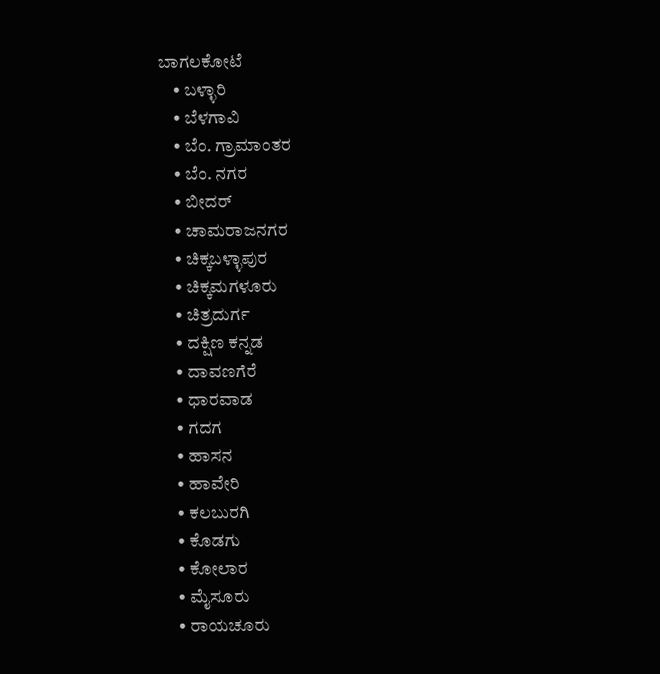ಬಾಗಲಕೋಟೆ
    • ಬಳ್ಳಾರಿ
    • ಬೆಳಗಾವಿ
    • ಬೆಂ. ಗ್ರಾಮಾಂತರ
    • ಬೆಂ. ನಗರ
    • ಬೀದರ್
    • ಚಾಮರಾಜನಗರ
    • ಚಿಕ್ಕಬಳ್ಳಾಪುರ
    • ಚಿಕ್ಕಮಗಳೂರು
    • ಚಿತ್ರದುರ್ಗ
    • ದಕ್ಷಿಣ ಕನ್ನಡ
    • ದಾವಣಗೆರೆ
    • ಧಾರವಾಡ
    • ಗದಗ
    • ಹಾಸನ
    • ಹಾವೇರಿ
    • ಕಲಬುರಗಿ
    • ಕೊಡಗು
    • ಕೋಲಾರ
    • ಮೈಸೂರು
    • ರಾಯಚೂರು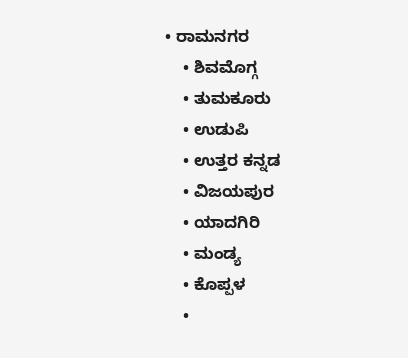• ರಾಮನಗರ
    • ಶಿವಮೊಗ್ಗ
    • ತುಮಕೂರು
    • ಉಡುಪಿ
    • ಉತ್ತರ ಕನ್ನಡ
    • ವಿಜಯಪುರ
    • ಯಾದಗಿರಿ
    • ಮಂಡ್ಯ
    • ಕೊಪ್ಪಳ
    •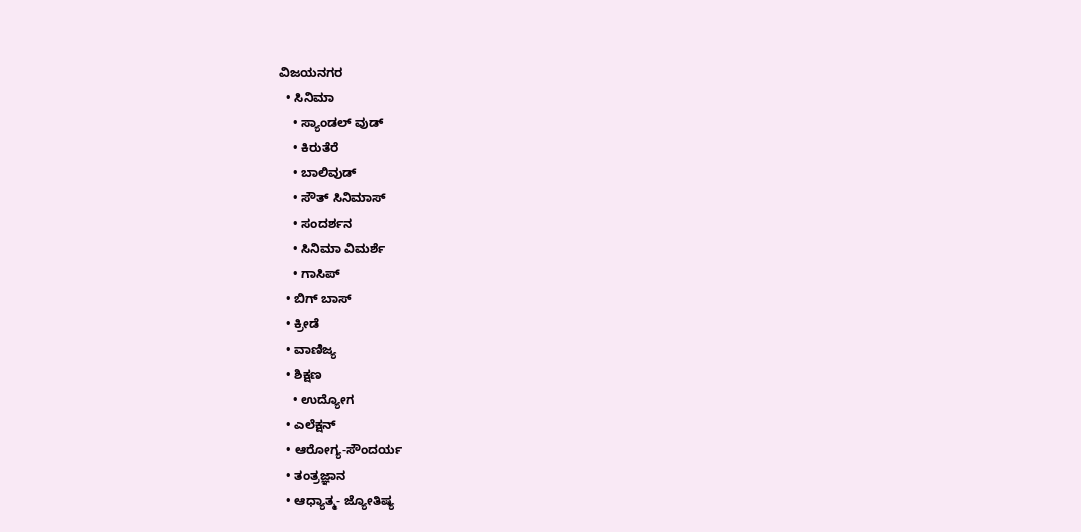ವಿಜಯನಗರ
  • ಸಿನಿಮಾ
    • ಸ್ಯಾಂಡಲ್ ವುಡ್
    • ಕಿರುತೆರೆ
    • ಬಾಲಿವುಡ್
    • ಸೌತ್ ಸಿನಿಮಾಸ್
    • ಸಂದರ್ಶನ
    • ಸಿನಿಮಾ ವಿಮರ್ಶೆ
    • ಗಾಸಿಪ್
  • ಬಿಗ್ ಬಾಸ್
  • ಕ್ರೀಡೆ
  • ವಾಣಿಜ್ಯ
  • ಶಿಕ್ಷಣ
    • ಉದ್ಯೋಗ
  • ಎಲೆಕ್ಷನ್
  • ಆರೋಗ್ಯ-ಸೌಂದರ್ಯ
  • ತಂತ್ರಜ್ಞಾನ
  • ಆಧ್ಯಾತ್ಮ- ಜ್ಯೋತಿಷ್ಯ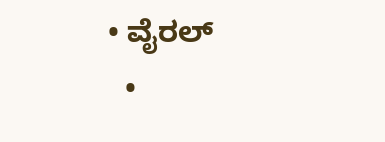• ವೈರಲ್
  •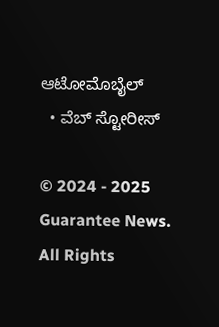ಆಟೋಮೊಬೈಲ್
  • ವೆಬ್ ಸ್ಟೋರೀಸ್

© 2024 - 2025 Guarantee News. All Rights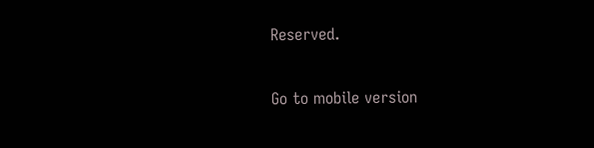Reserved.

Go to mobile version